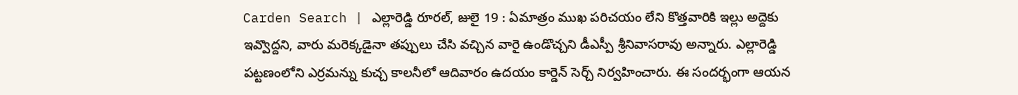Carden Search | ఎల్లారెడ్డి రూరల్, జులై 19 : ఏమాత్రం ముఖ పరిచయం లేని కొత్తవారికి ఇల్లు అద్దెకు ఇవ్వొద్దని, వారు మరెక్కడైనా తప్పులు చేసి వచ్చిన వారై ఉండొచ్చని డీఎస్పీ శ్రీనివాసరావు అన్నారు. ఎల్లారెడ్డి పట్టణంలోని ఎర్రమన్ను కుచ్చ కాలనీలో ఆదివారం ఉదయం కార్డెన్ సెర్చ్ నిర్వహించారు. ఈ సందర్భంగా ఆయన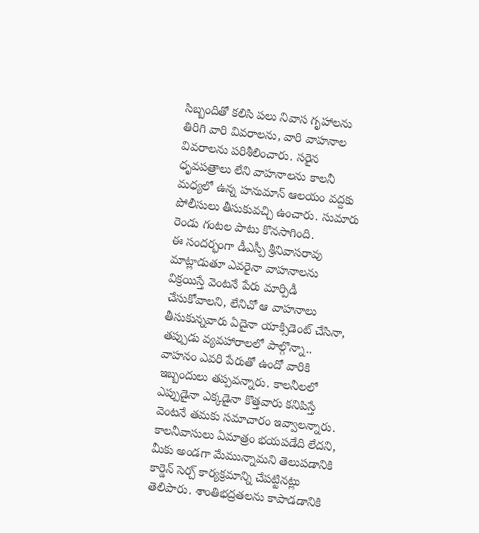సిబ్బందితో కలిసి పలు నివాస గృహాలను తిరిగి వారి వివరాలను, వారి వాహనాల వివరాలను పరిశీలించారు. సరైన ధృవపత్రాలు లేని వాహనాలను కాలనీ మధ్యలో ఉన్న హనుమాన్ ఆలయం వద్దకు పోలీసులు తీసుకువచ్చి ఉంచారు. సుమారు రెండు గంటల పాటు కొనసాగింది.
ఈ సందర్భంగా డీఎస్పీ శ్రీనివాసరావు మాట్లాడుతూ ఎవరైనా వాహనాలను విక్రయిస్తే వెంటనే పేరు మార్పిడీ చేసుకోవాలని, లేనిచో ఆ వాహనాలు తీసుకున్నవారు ఏదైనా యాక్సిడెంట్ చేసినా, తప్పుడు వ్యవహారాలలో పాల్గొన్నా.. వాహనం ఎవరి పేరుతో ఉందో వారికి ఇబ్బందులు తప్పవన్నారు. కాలనీలలో ఎప్పుడైనా ఎక్కడైనా కొత్తవారు కనిపిస్తే వెంటనే తమకు సమాచారం ఇవ్వాలన్నారు. కాలనీవాసులు ఏమాత్రం భయపడేది లేదని, మీకు అండగా మేమున్నామని తెలుపడానికి కార్డెన్ సెర్చ్ కార్యక్రమాన్ని చేపట్టినట్లు తెలిపారు. శాంతిభద్రతలను కాపాడడానికి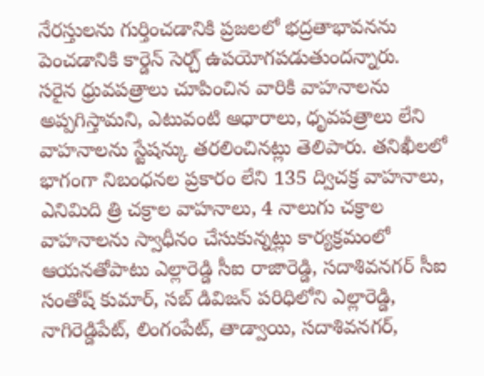నేరస్తులను గుర్తించడానికి ప్రజలలో భద్రతాభావనను పెంచడానికి కార్డెన్ సెర్చ్ ఉపయోగపడుతుందన్నారు.
సరైన ధ్రువపత్రాలు చూపించిన వారికి వాహనాలను అప్పగిస్తామని, ఎటువంటి ఆధారాలు, ధృవపత్రాలు లేని వాహనాలను స్టేషన్కు తరలించినట్లు తెలిపారు. తనిఖీలలో భాగంగా నిబంధనల ప్రకారం లేని 135 ద్విచక్ర వాహనాలు, ఎనిమిది త్రి చక్రాల వాహనాలు, 4 నాలుగు చక్రాల వాహనాలను స్వాధీనం చేసుకున్నట్లు కార్యక్రమంలో ఆయనతోపాటు ఎల్లారెడ్డి సీఐ రాజారెడ్డి, సదాశివనగర్ సీఐ సంతోష్ కుమార్, సబ్ డివిజన్ పరిధిలోని ఎల్లారెడ్డి, నాగిరెడ్డిపేట్, లింగంపేట్, తాడ్వాయి, సదాశివనగర్,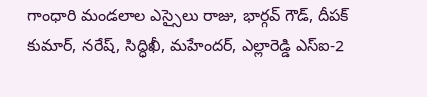గాంధారి మండలాల ఎస్సైలు రాజు, భార్గవ్ గౌడ్, దీపక్ కుమార్, నరేష్, సిద్ధిఖీ, మహేందర్, ఎల్లారెడ్డి ఎస్ఐ-2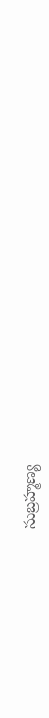సుబ్రహ్మణ్య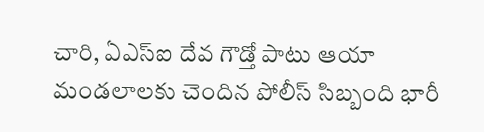చారి, ఏఎస్ఐ దేవ గౌడ్తో పాటు ఆయా మండలాలకు చెందిన పోలీస్ సిబ్బంది భారీ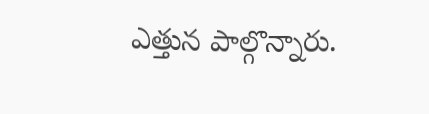ఎత్తున పాల్గొన్నారు.